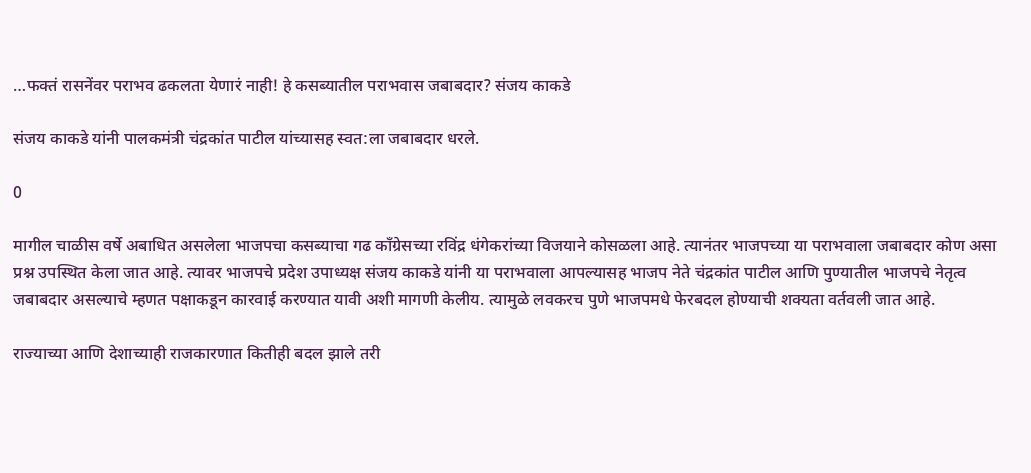…फक्तं रासनेंवर पराभव ढकलता येणारं नाही! हे कसब्यातील पराभवास जबाबदार? संजय काकडे

संजय काकडे यांनी पालकमंत्री चंद्रकांत पाटील यांच्यासह स्वत:ला जबाबदार धरले.

0

मागील चाळीस वर्षे अबाधित असलेला भाजपचा कसब्याचा गढ काँग्रेसच्या रविंद्र धंगेकरांच्या विजयाने कोसळला आहे. त्यानंतर भाजपच्या या पराभवाला जबाबदार कोण असा प्रश्न उपस्थित केला जात आहे. त्यावर भाजपचे प्रदेश उपाध्यक्ष संजय काकडे यांनी या पराभवाला आपल्यासह भाजप नेते चंद्रकांत पाटील आणि पुण्यातील भाजपचे नेतृत्व जबाबदार असल्याचे म्हणत पक्षाकडून कारवाई करण्यात यावी अशी मागणी केलीय. त्यामुळे लवकरच पुणे भाजपमधे फेरबदल होण्याची शक्यता वर्तवली जात आहे.

राज्याच्या आणि देशाच्याही राजकारणात कितीही बदल झाले तरी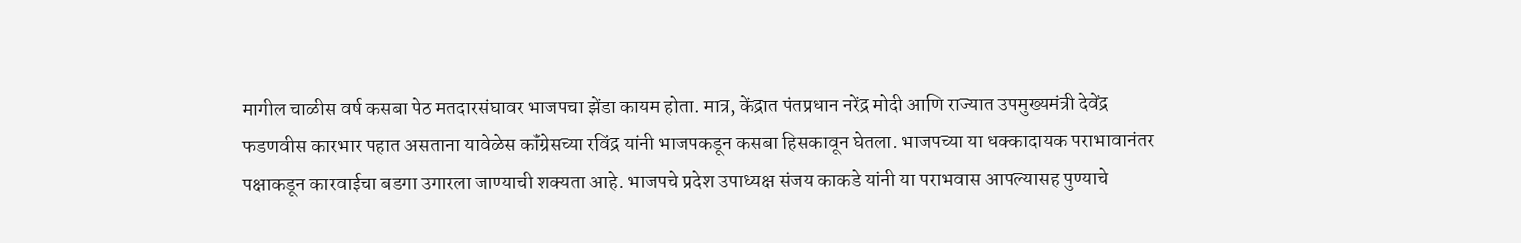मागील चाळीस वर्ष कसबा पेठ मतदारसंघावर भाजपचा झेंडा कायम होता. मात्र, केंद्रात पंतप्रधान नरेंद्र मोदी आणि राज्यात उपमुख्यमंत्री देवेंद्र फडणवीस कारभार पहात असताना यावेळेस कॉंग्रेसच्या रविंद्र यांनी भाजपकडून कसबा हिसकावून घेतला. भाजपच्या या धक्कादायक पराभावानंतर पक्षाकडून कारवाईचा बडगा उगारला जाण्याची शक्‍यता आहे. भाजपचे प्रदेश उपाध्यक्ष संजय काकडे यांनी या पराभवास आपल्यासह पुण्याचे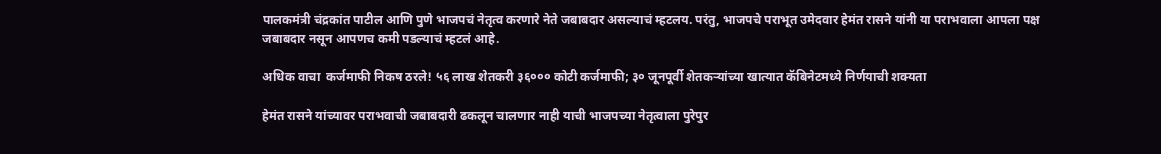पालकमंत्री चंद्रकांत पाटील आणि पुणे भाजपचं नेतृत्व करणारे नेते जबाबदार असल्याचं म्हटलय. परंतु, भाजपचे पराभूत उमेदवार हेमंत रासने यांनी या पराभवाला आपला पक्ष जबाबदार नसून आपणच कमी पडल्याचं म्हटलं आहे.

अधिक वाचा  कर्जमाफी निकष ठरले! ५६ लाख शेतकरी ३६००० कोटी कर्जमाफी; ३० जूनपूर्वी शेतकऱ्यांच्या खात्यात कॅबिनेटमध्ये निर्णयाची शक्यता

हेमंत रासने यांच्यावर पराभवाची जबाबदारी ढकलून चालणार नाही याची भाजपच्या नेतृत्वाला पुरेपुर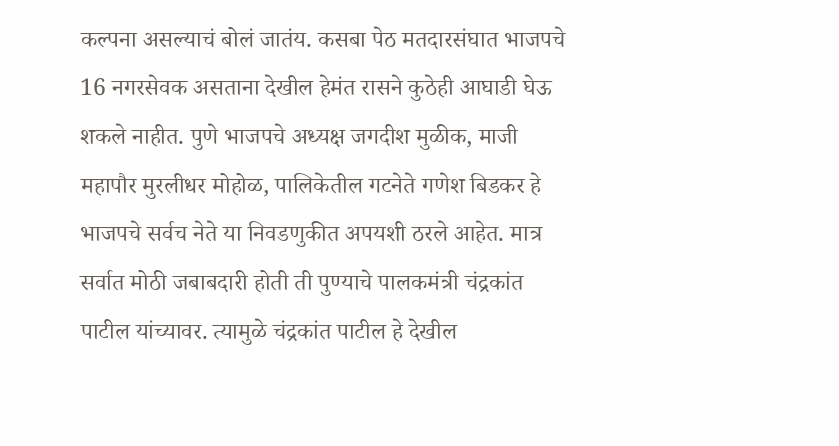कल्पना असल्याचं बोलं जातंय. कसबा पेठ मतदारसंघात भाजपचे 16 नगरसेवक असताना देखील हेमंत रासने कुठेही आघाडी घेऊ शकले नाहीत. पुणे भाजपचे अध्यक्ष जगदीश मुळीक, माजी महापौर मुरलीधर मोहोळ, पालिकेतील गटनेते गणेश बिडकर हे भाजपचे सर्वच नेते या निवडणुकीत अपयशी ठरले आहेत. मात्र सर्वात मोठी जबाबदारी होती ती पुण्याचे पालकमंत्री चंद्रकांत पाटील यांच्यावर. त्यामुळे चंद्रकांत पाटील हे देखील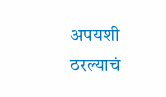अपयशी ठरल्याचं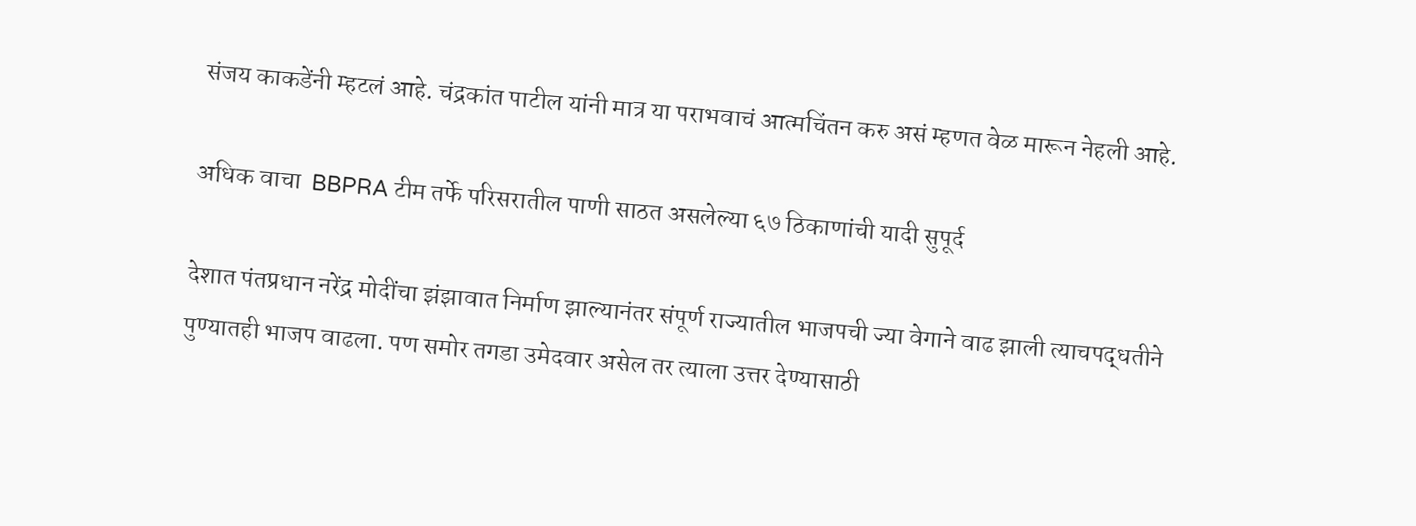संजय काकडेंनी म्हटलं आहे. चंद्रकांत पाटील यांनी मात्र या पराभवाचं आत्मचिंतन करु असं म्हणत वेळ मारून नेहली आहे.

अधिक वाचा  BBPRA टीम तर्फे परिसरातील पाणी साठत असलेल्या ६७ ठिकाणांची यादी सुपूर्द

देशात पंतप्रधान नरेंद्र मोदींचा झंझावात निर्माण झाल्यानंतर संपूर्ण राज्यातील भाजपची ज्या वेगाने वाढ झाली त्याचपद्धतीने पुण्यातही भाजप वाढला. पण समोर तगडा उमेदवार असेल तर त्याला उत्तर देण्यासाठी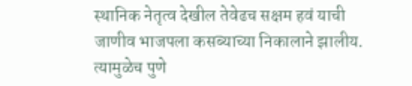स्थानिक नेतृत्व देखील तेवेढच सक्षम हवं याची जाणीव भाजपला कसब्याच्या निकालाने झालीय. त्यामुळेच पुणे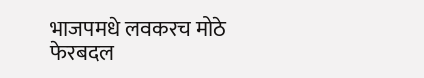भाजपमधे लवकरच मोठे फेरबदल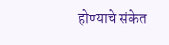होण्याचे संकेत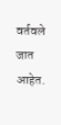वर्तवले जात आहेत.